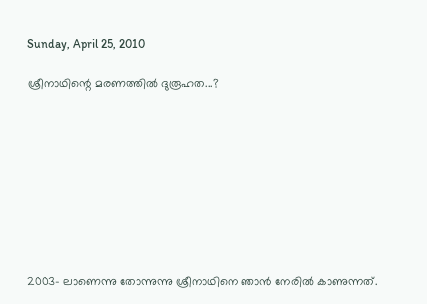Sunday, April 25, 2010

ശ്രീനാഥിന്റെ മരണത്തിൽ ദുരൂഹത...?









2003- ലാണെന്നു തോന്നുന്നു ശ്രീനാഥിനെ ഞാൻ നേരിൽ കാണുന്നത്‌.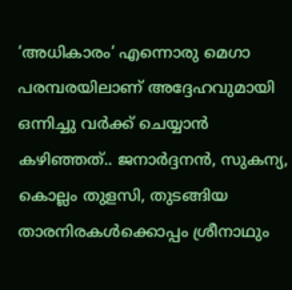‘അധികാരം‘ എന്നൊരു മെഗാ പരമ്പരയിലാണ് അദ്ദേഹവുമായി ഒന്നിച്ചു വർക്ക്‌ ചെയ്യാൻ കഴിഞ്ഞത്‌.. ജനാർദ്ദനൻ, സുകന്യ, കൊല്ലം തുളസി, തുടങ്ങിയ താരനിരകൾക്കൊപ്പം ശ്രീനാഥും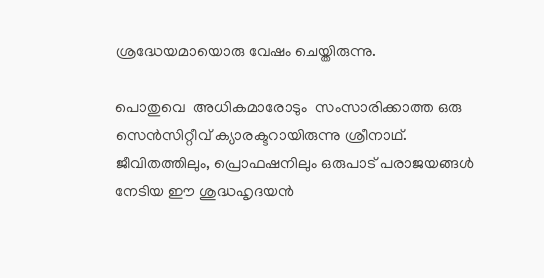ശ്രദ്ധേയമായൊരു വേഷം ചെയ്തിരുന്നു.

പൊതുവെ  അധികമാരോടും  സംസാരിക്കാത്ത ഒരു സെൻസിറ്റീവ്‌ ക്യാരക്ടറായിരുന്നു ശ്രീനാഥ്‌. ജീവിതത്തിലും, പ്രൊഫഷനിലും ഒരുപാട്‌ പരാജയങ്ങൾ നേടിയ ഈ ശുദ്ധഹൃദയൻ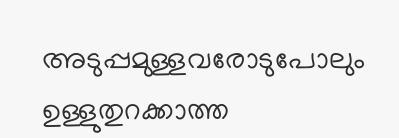അടുപ്പമുള്ളവരോടുപോലും ഉള്ളുതുറക്കാത്ത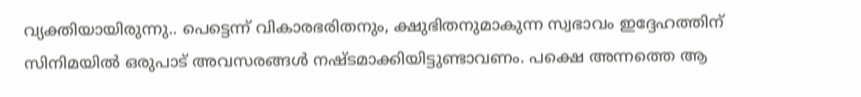വ്യക്തിയായിരുന്നു.. പെട്ടെന്ന്‌ വികാരഭരിതനും, ക്ഷുഭിതനുമാകുന്ന സ്വഭാവം ഇദ്ദേഹത്തിന് സിനിമയിൽ ഒരുപാട്‌ അവസരങ്ങൾ നഷ്ടമാക്കിയിട്ടുണ്ടാവണം. പക്ഷെ അന്നത്തെ ആ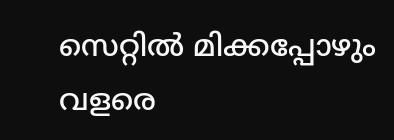സെറ്റിൽ മിക്കപ്പോഴും വളരെ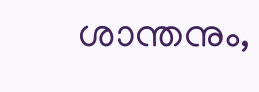ശാന്തനും,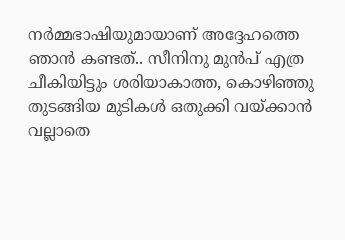നർമ്മഭാഷിയുമായാണ് അദ്ദേഹത്തെ ഞാൻ കണ്ടത്‌.. സീനിനു മുൻപ്‌ എത്ര ചീകിയിട്ടും ശരിയാകാത്ത, കൊഴിഞ്ഞു തുടങ്ങിയ മുടികൾ ഒതുക്കി വയ്ക്കാൻ വല്ലാതെ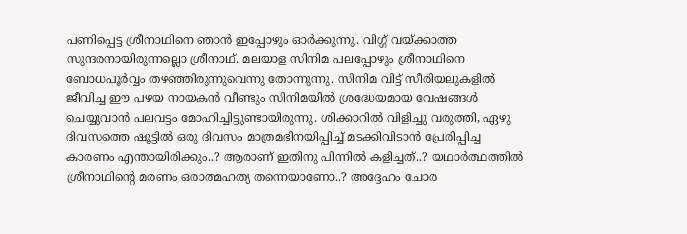പണിപ്പെട്ട ശ്രീനാഥിനെ ഞാൻ ഇപ്പോഴും ഓർക്കുന്നു. വിഗ്ഗ് വയ്ക്കാത്ത സുന്ദരനായിരുന്നല്ലൊ ശ്രീനാഥ്. മലയാള സിനിമ പലപ്പോഴും ശ്രീനാഥിനെ ബോധപൂർവ്വം തഴഞ്ഞിരുന്നുവെന്നു തോന്നുന്നു. സിനിമ വിട്ട്‌ സീരിയലുകളിൽ ജീവിച്ച ഈ പഴയ നായകൻ വീണ്ടും സിനിമയിൽ ശ്രദ്ധേയമായ വേഷങ്ങൾ ചെയ്യുവാൻ പലവട്ടം മോഹിച്ചിട്ടുണ്ടായിരുന്നു. ശിക്കാറിൽ വിളിച്ചു വരുത്തി, ഏഴു ദിവസത്തെ ഷൂട്ടിൽ ഒരു ദിവസം മാത്രമഭിനയിപ്പിച്ച്‌ മടക്കിവിടാൻ പ്രേരിപ്പിച്ച കാരണം എന്തായിരിക്കും..? ആരാണ് ഇതിനു പിന്നിൽ കളിച്ചത്‌..? യഥാർത്ഥത്തിൽ ശ്രീനാഥിന്റെ മരണം ഒരാത്മഹത്യ തന്നെയാണോ..? അദ്ദേഹം ചോര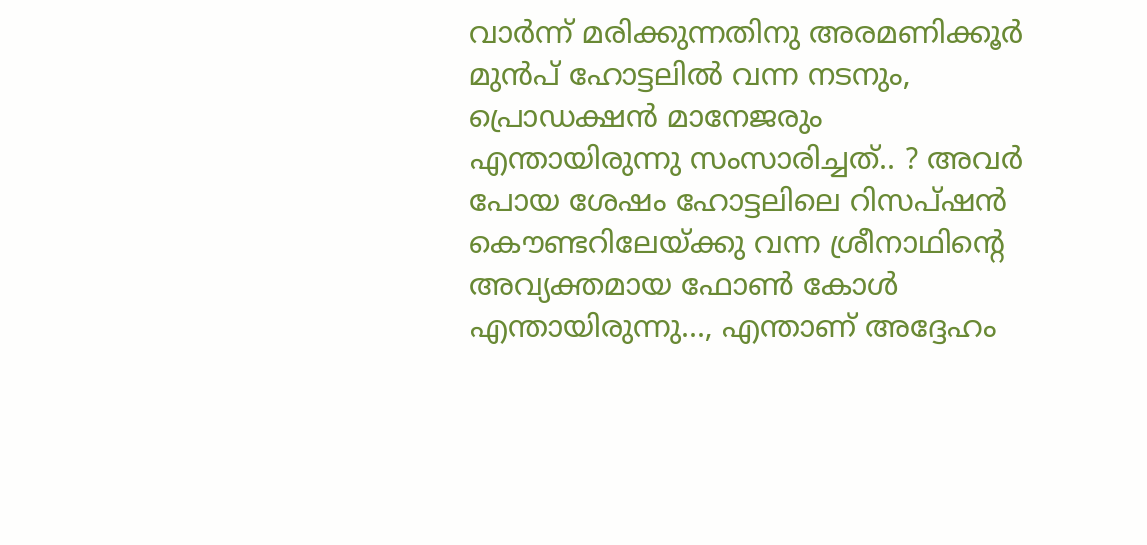വാർന്ന്‌ മരിക്കുന്നതിനു അരമണിക്കൂർ മുൻപ്‌ ഹോട്ടലിൽ വന്ന നടനും, പ്രൊഡക്ഷൻ മാനേജരും എന്തായിരുന്നു സംസാരിച്ചത്‌.. ? അവർ പോയ ശേഷം ഹോട്ടലിലെ റിസപ്ഷൻ കൌണ്ടറിലേയ്ക്കു വന്ന ശ്രീനാഥിന്റെ അവ്യക്തമായ ഫോൺ കോൾ എന്തായിരുന്നു..., എന്താണ് അദ്ദേഹം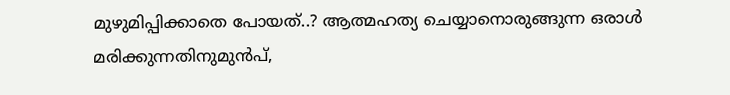മുഴുമിപ്പിക്കാതെ പോയത്‌..? ആത്മഹത്യ ചെയ്യാനൊരുങ്ങുന്ന ഒരാൾ മരിക്കുന്നതിനുമുൻപ്‌,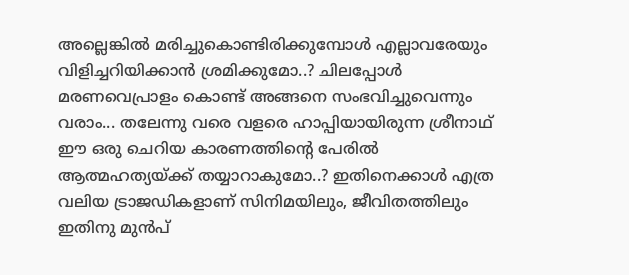അല്ലെങ്കിൽ മരിച്ചുകൊണ്ടിരിക്കുമ്പോൾ എല്ലാവരേയും വിളിച്ചറിയിക്കാൻ ശ്രമിക്കുമോ..? ചിലപ്പോൾ മരണവെപ്രാളം കൊണ്ട്‌ അങ്ങനെ സംഭവിച്ചുവെന്നും വരാം... തലേന്നു വരെ വളരെ ഹാപ്പിയായിരുന്ന ശ്രീനാഥ് ഈ ഒരു ചെറിയ കാരണത്തിന്റെ പേരിൽ ആത്മഹത്യയ്ക്ക്‌ തയ്യാറാകുമോ..? ഇതിനെക്കാൾ എത്ര വലിയ ട്രാജഡികളാണ് സിനിമയിലും, ജീവിതത്തിലും ഇതിനു മുൻപ്‌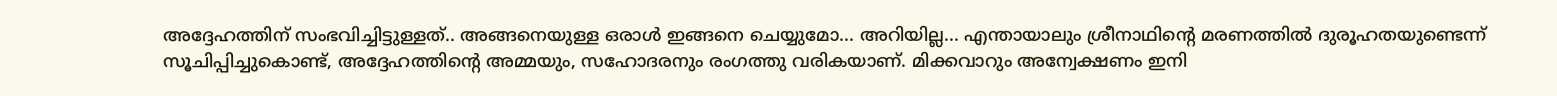അദ്ദേഹത്തിന് സംഭവിച്ചിട്ടുള്ളത്‌.. അങ്ങനെയുള്ള ഒരാൾ ഇങ്ങനെ ചെയ്യുമോ... അറിയില്ല... എന്തായാലും ശ്രീനാഥിന്റെ മരണത്തിൽ ദുരൂഹതയുണ്ടെന്ന്‌ സൂചിപ്പിച്ചുകൊണ്ട്‌, അദ്ദേഹത്തിന്റെ അമ്മയും, സഹോദരനും രംഗത്തു വരികയാണ്. മിക്കവാറും അന്വേക്ഷണം ഇനി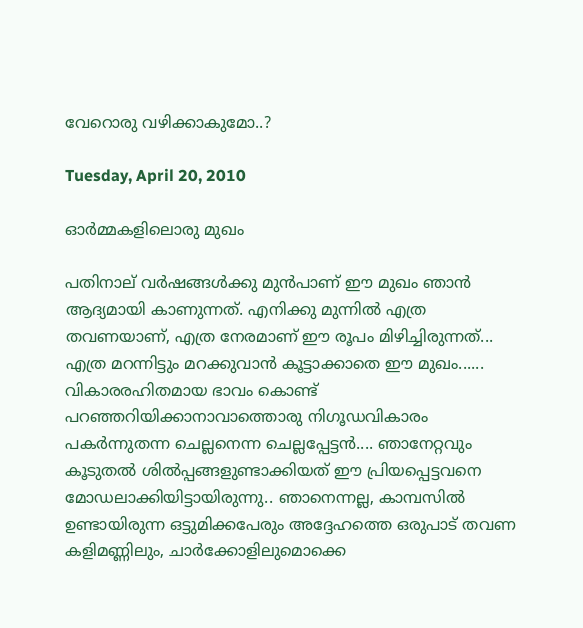വേറൊരു വഴിക്കാകുമോ..?

Tuesday, April 20, 2010

ഓർമ്മകളിലൊരു മുഖം

പതിനാല് വർഷങ്ങൾക്കു മുൻപാണ് ഈ മുഖം ഞാൻ ആദ്യമായി കാണുന്നത്‌. എനിക്കു മുന്നിൽ എത്ര തവണയാണ്, എത്ര നേരമാണ് ഈ രൂപം മിഴിച്ചിരുന്നത്‌... എത്ര മറന്നിട്ടും മറക്കുവാൻ കൂട്ടാക്കാതെ ഈ മുഖം...... വികാരരഹിതമായ ഭാവം കൊണ്ട്‌ പറഞ്ഞറിയിക്കാനാവാത്തൊരു നിഗൂഡവികാരം പകർന്നുതന്ന ചെല്ലനെന്ന ചെല്ലപ്പേട്ടൻ.... ഞാനേറ്റവും കൂടുതൽ ശിൽ‌പ്പങ്ങളുണ്ടാക്കിയത്‌ ഈ പ്രിയപ്പെട്ടവനെ മോഡലാക്കിയിട്ടായിരുന്നു.. ഞാനെന്നല്ല, കാമ്പസിൽ ഉണ്ടായിരുന്ന ഒട്ടുമിക്കപേരും അദ്ദേഹത്തെ ഒരുപാട്‌ തവണ കളിമണ്ണിലും, ചാർക്കോളിലുമൊക്കെ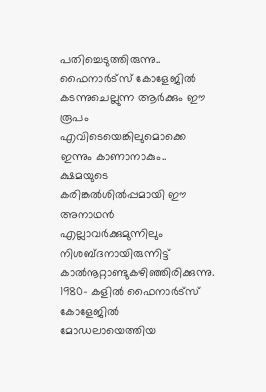പതിച്ചെടുത്തിരുന്നു.. ഫൈനാർട്സ് കോളേജിൽ കടന്നുചെല്ലുന്ന ആർക്കും ഈ രൂപം എവിടെയെങ്കിലുമൊക്കെ ഇന്നും കാണാനാകും.. ക്ഷമയുടെ കരിങ്കൽശിൽ‌പ്പമായി ഈ അനാഥൻ എല്ലാവർക്കുമുന്നിലും നിശബ്ദനായിരുന്നിട്ട്‌ കാൽനൂറ്റാണ്ടുകഴിഞ്ഞിരിക്കുന്നു. 1980- കളിൽ ഫൈനാർട്സ് കോളേജിൽ മോഡലായെത്തിയ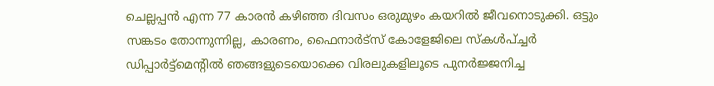ചെല്ലപ്പൻ എന്ന 77 കാരൻ കഴിഞ്ഞ ദിവസം ഒരുമുഴം കയറിൽ ജീവനൊടുക്കി. ഒട്ടും സങ്കടം തോന്നുന്നില്ല, കാരണം, ഫൈനാർട്സ് കോളേജിലെ സ്കൾപ്ച്ചർ ഡിപ്പാർട്ട്മെന്റിൽ ഞങ്ങളുടെയൊക്കെ വിരലുകളിലൂടെ പുനർജ്ജനിച്ച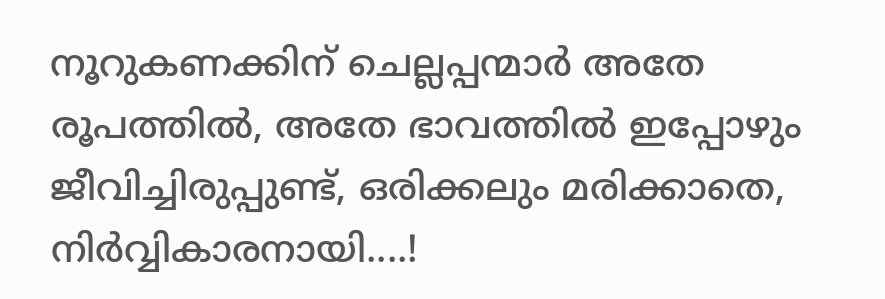നൂറുകണക്കിന് ചെല്ലപ്പന്മാർ അതേ രൂപത്തിൽ, അതേ ഭാവത്തിൽ ഇപ്പോഴും ജീവിച്ചിരുപ്പുണ്ട്‌, ഒരിക്കലും മരിക്കാതെ, നിർവ്വികാരനായി....!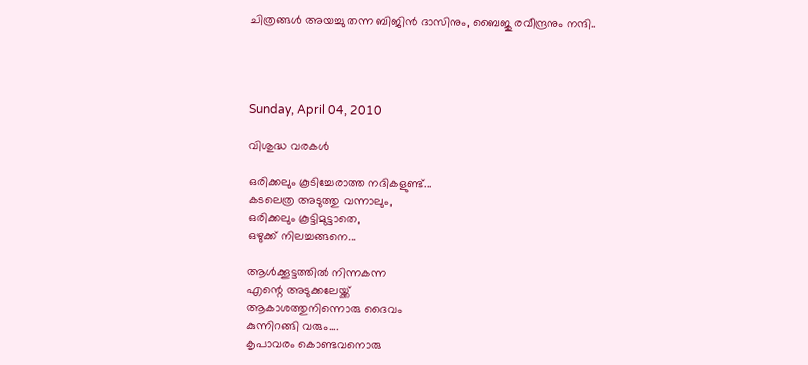ചിത്രങ്ങൾ അയച്ചു തന്ന ബിജിൻ ദാസിനും, ബൈജു രവീന്ദ്രനും നന്ദി..




Sunday, April 04, 2010

വിശുദ്ധ വരകൾ

ഒരിക്കലും കൂടിച്ചേരാത്ത നദികളുണ്ട്‌...
കടലെത്ര അടുത്തു വന്നാലും,
ഒരിക്കലും കൂട്ടിമുട്ടാതെ,
ഒഴുക്ക്‌ നിലച്ചങ്ങനെ...

ആൾക്കൂട്ടത്തിൽ നിന്നകന്ന
എന്റെ അടുക്കലേയ്ക്ക്‌
ആകാശത്തുനിന്നൊരു ദൈവം
കുന്നിറങ്ങി വരും....
കൃപാവരം കൊണ്ടവനൊരു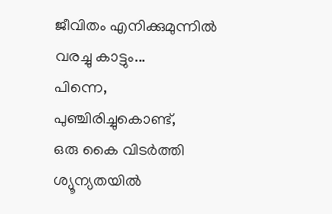ജീവിതം എനിക്കുമുന്നിൽ
വരച്ചു കാട്ടും...
പിന്നെ,
പുഞ്ചിരിച്ചുകൊണ്ട്‌,
ഒരു കൈ വിടർത്തി
ശ്യൂന്യതയിൽ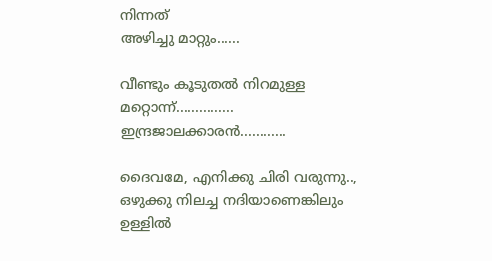നിന്നത്‌
അഴിച്ചു മാറ്റും......

വീണ്ടും കൂടുതൽ നിറമുള്ള
മറ്റൊന്ന്‌...............
ഇന്ദ്രജാലക്കാരൻ............

ദൈവമേ, എനിക്കു ചിരി വരുന്നു..,
ഒഴുക്കു നിലച്ച നദിയാണെങ്കിലും‌
ഉള്ളിൽ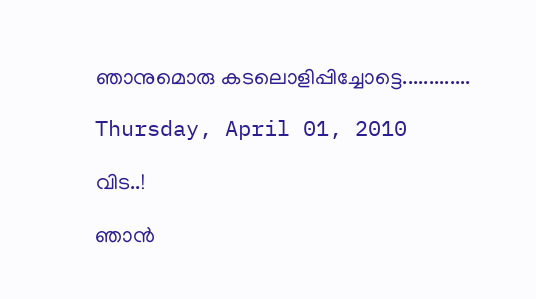ഞാനുമൊരു കടലൊളിപ്പിച്ചോട്ടെ.............

Thursday, April 01, 2010

വിട..!

ഞാൻ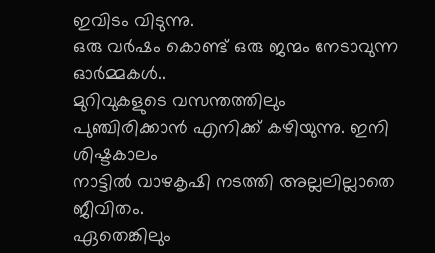ഇവിടം വിടുന്നു.
ഒരു വർഷം കൊണ്ട്‌ ഒരു ജന്മം നേടാവുന്ന ഓർമ്മകൾ..
മുറിവുകളുടെ വസന്തത്തിലും
പുഞ്ചിരിക്കാൻ എനിക്ക്‌ കഴിയുന്നു. ഇനി ശിഷ്ടകാലം
നാട്ടിൽ വാഴകൃഷി നടത്തി അല്ലലില്ലാതെ ജീവിതം.
ഏതെങ്കിലും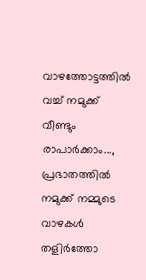വാഴത്തോട്ടത്തിൽ വച്ച്‌ നമുക്ക്‌ വീണ്ടും രാപാർക്കാം...,
പ്രഭാതത്തിൽ നമുക്ക്‌ നമ്മുടെ വാഴകൾ തളിർത്തോ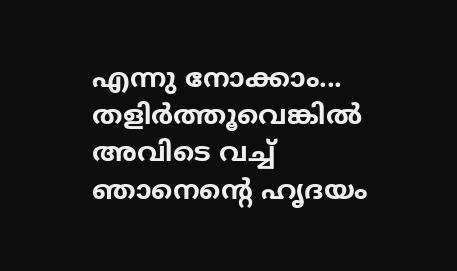എന്നു നോക്കാം...
തളിർത്തൂവെങ്കിൽ അവിടെ വച്ച്‌ ഞാനെന്റെ ഹൃദയം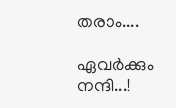തരാം....

ഏവർക്കും നന്ദി...!